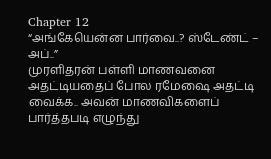Chapter 12
“அங்கேயென்ன பார்வை..? ஸ்டேண்ட் – அப்..”
முரளிதரன் பள்ளி மாணவனை அதட்டியதைப் போல ரமேஷை அதட்டி வைக்க.. அவன் மாணவிகளைப் பார்த்தபடி எழுந்து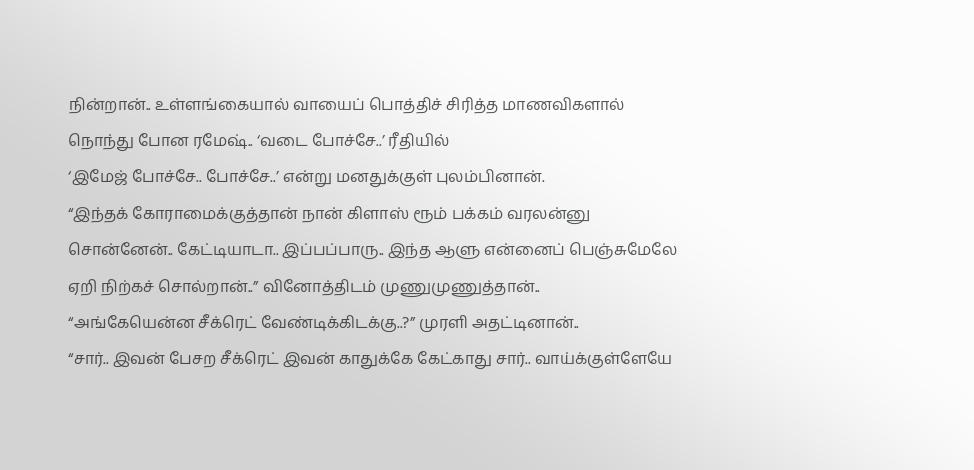நின்றான்.. உள்ளங்கையால் வாயைப் பொத்திச் சிரித்த மாணவிகளால் நொந்து போன ரமேஷ்.. ‘வடை போச்சே..’ ரீதியில்
‘இமேஜ் போச்சே.. போச்சே..’ என்று மனதுக்குள் புலம்பினான்.
“இந்தக் கோராமைக்குத்தான் நான் கிளாஸ் ரூம் பக்கம் வரலன்னு சொன்னேன்.. கேட்டியாடா.. இப்பப்பாரு.. இந்த ஆளு என்னைப் பெஞ்சுமேலே ஏறி நிற்கச் சொல்றான்..” வினோத்திடம் முணுமுணுத்தான்..
“அங்கேயென்ன சீக்ரெட் வேண்டிக்கிடக்கு..?” முரளி அதட்டினான்..
“சார்.. இவன் பேசற சீக்ரெட் இவன் காதுக்கே கேட்காது சார்.. வாய்க்குள்ளேயே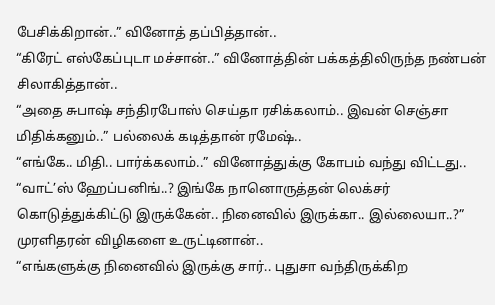பேசிக்கிறான்..” வினோத் தப்பித்தான்..
“கிரேட் எஸ்கேப்புடா மச்சான்..” வினோத்தின் பக்கத்திலிருந்த நண்பன் சிலாகித்தான்..
“அதை சுபாஷ் சந்திரபோஸ் செய்தா ரசிக்கலாம்.. இவன் செஞ்சா மிதிக்கனும்..” பல்லைக் கடித்தான் ரமேஷ்..
“எங்கே.. மிதி.. பார்க்கலாம்..” வினோத்துக்கு கோபம் வந்து விட்டது..
“வாட்’ஸ் ஹேப்பனிங்..? இங்கே நானொருத்தன் லெக்சர் கொடுத்துக்கிட்டு இருக்கேன்.. நினைவில் இருக்கா.. இல்லையா..?” முரளிதரன் விழிகளை உருட்டினான்..
“எங்களுக்கு நினைவில் இருக்கு சார்.. புதுசா வந்திருக்கிற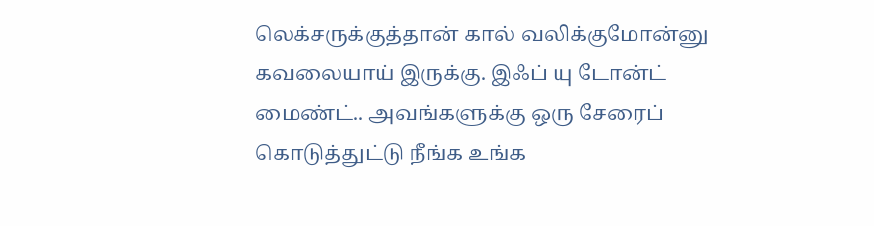லெக்சருக்குத்தான் கால் வலிக்குமோன்னு கவலையாய் இருக்கு. இஃப் யு டோன்ட் மைண்ட்.. அவங்களுக்கு ஒரு சேரைப் கொடுத்துட்டு நீங்க உங்க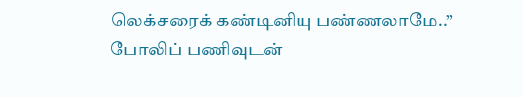லெக்சரைக் கண்டினியு பண்ணலாமே..” போலிப் பணிவுடன்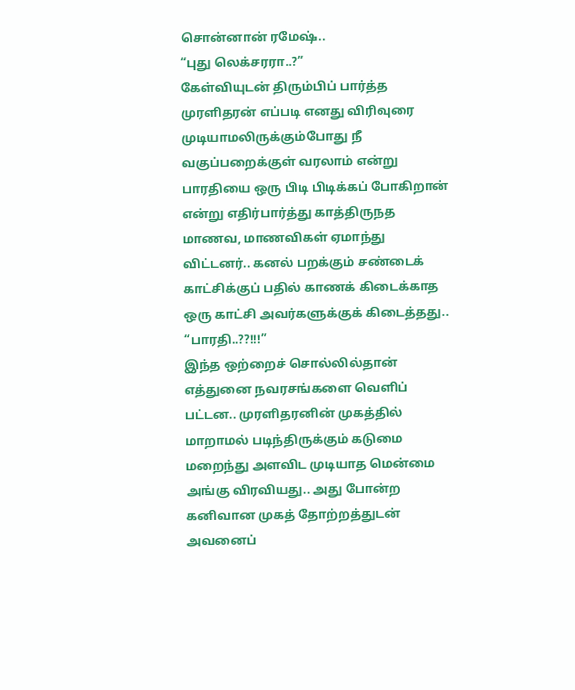சொன்னான் ரமேஷ்..
“புது லெக்சரரா..?”
கேள்வியுடன் திரும்பிப் பார்த்த முரளிதரன் எப்படி எனது விரிவுரை முடியாமலிருக்கும்போது நீ வகுப்பறைக்குள் வரலாம் என்று பாரதியை ஒரு பிடி பிடிக்கப் போகிறான் என்று எதிர்பார்த்து காத்திருநத மாணவ, மாணவிகள் ஏமாந்து விட்டனர்.. கனல் பறக்கும் சண்டைக் காட்சிக்குப் பதில் காணக் கிடைக்காத ஒரு காட்சி அவர்களுக்குக் கிடைத்தது..
“பாரதி..??!!!”
இந்த ஒற்றைச் சொல்லில்தான் எத்துனை நவரசங்களை வெளிப் பட்டன.. முரளிதரனின் முகத்தில் மாறாமல் படிந்திருக்கும் கடுமை மறைந்து அளவிட முடியாத மென்மை அங்கு விரவியது.. அது போன்ற கனிவான முகத் தோற்றத்துடன் அவனைப்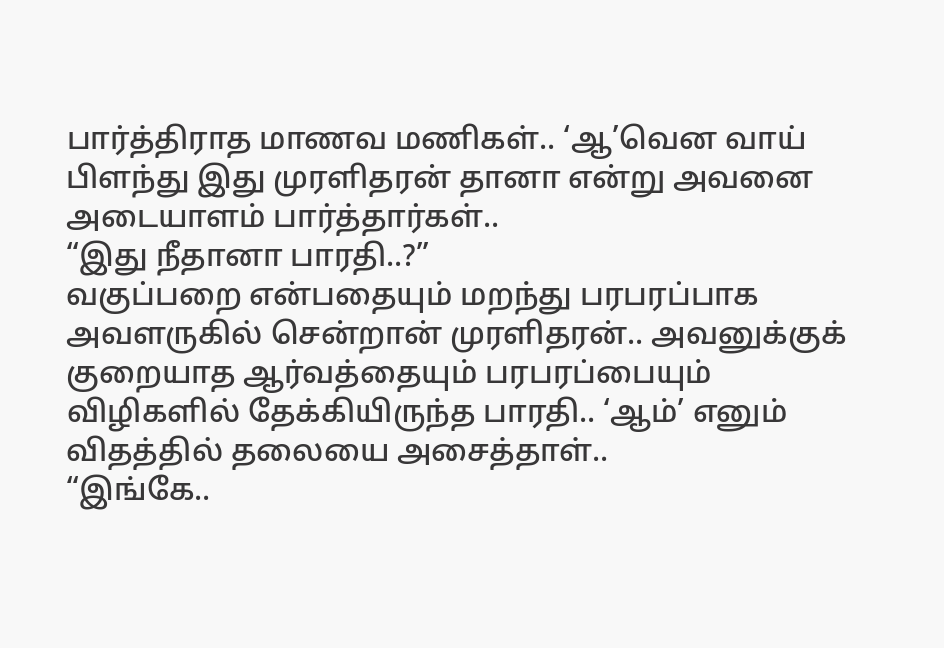பார்த்திராத மாணவ மணிகள்.. ‘ஆ’வென வாய் பிளந்து இது முரளிதரன் தானா என்று அவனை அடையாளம் பார்த்தார்கள்..
“இது நீதானா பாரதி..?”
வகுப்பறை என்பதையும் மறந்து பரபரப்பாக அவளருகில் சென்றான் முரளிதரன்.. அவனுக்குக் குறையாத ஆர்வத்தையும் பரபரப்பையும் விழிகளில் தேக்கியிருந்த பாரதி.. ‘ஆம்’ எனும் விதத்தில் தலையை அசைத்தாள்..
“இங்கே..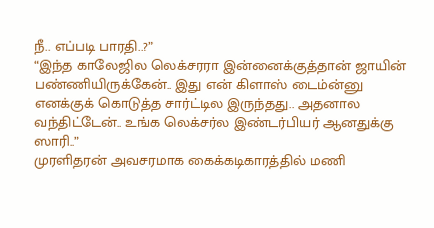நீ.. எப்படி பாரதி..?”
“இந்த காலேஜில லெக்சரரா இன்னைக்குத்தான் ஜாயின் பண்ணியிருக்கேன்.. இது என் கிளாஸ் டைம்ன்னு எனக்குக் கொடுத்த சார்ட்டில இருந்தது.. அதனால வந்திட்டேன்.. உங்க லெக்சர்ல இண்டர்பியர் ஆனதுக்கு ஸாரி..”
முரளிதரன் அவசரமாக கைக்கடிகாரத்தில் மணி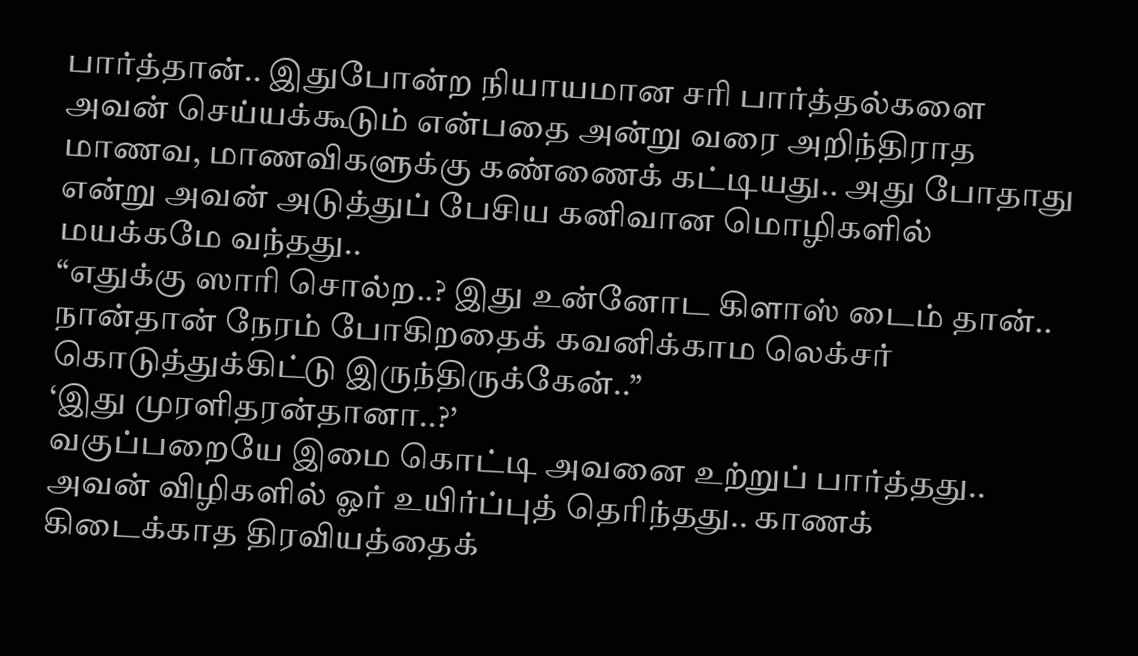பார்த்தான்.. இதுபோன்ற நியாயமான சரி பார்த்தல்களை அவன் செய்யக்கூடும் என்பதை அன்று வரை அறிந்திராத மாணவ, மாணவிகளுக்கு கண்ணைக் கட்டியது.. அது போதாது என்று அவன் அடுத்துப் பேசிய கனிவான மொழிகளில் மயக்கமே வந்தது..
“எதுக்கு ஸாரி சொல்ற..? இது உன்னோட கிளாஸ் டைம் தான்.. நான்தான் நேரம் போகிறதைக் கவனிக்காம லெக்சர் கொடுத்துக்கிட்டு இருந்திருக்கேன்..”
‘இது முரளிதரன்தானா..?’
வகுப்பறையே இமை கொட்டி அவனை உற்றுப் பார்த்தது.. அவன் விழிகளில் ஓர் உயிர்ப்புத் தெரிந்தது.. காணக் கிடைக்காத திரவியத்தைக்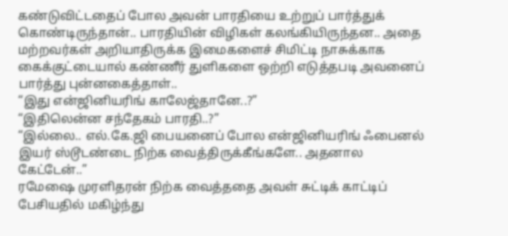கண்டுவிட்டதைப் போல அவன் பாரதியை உற்றுப் பார்த்துக் கொண்டிருந்தான்.. பாரதியின் விழிகள் கலங்கியிருந்தன.. அதை மற்றவர்கள் அறியாதிருக்க இமைகளைச் சிமிட்டி நாசுக்காக கைக்குட்டையால் கண்ணீர் துளிகளை ஒற்றி எடுத்தபடி அவனைப் பார்த்து புன்னகைத்தாள்..
“இது என்ஜினியரிங் காலேஜ்தானே..?”
“இதிலென்ன சந்தேகம் பாரதி..?”
“இல்லை.. எல்.கே.ஜி பையனைப் போல என்ஜினியரிங் ஃபைனல் இயர் ஸ்டூடண்டை நிற்க வைத்திருக்கீங்களே.. அதனால கேட்டேன்..”
ரமேஷை முரளிதரன் நிற்க வைத்ததை அவள் சுட்டிக் காட்டிப் பேசியதில் மகிழ்ந்து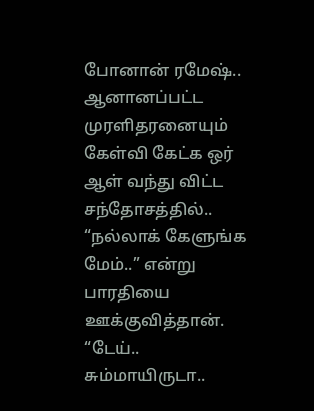போனான் ரமேஷ்.. ஆனானப்பட்ட முரளிதரனையும் கேள்வி கேட்க ஒர் ஆள் வந்து விட்ட சந்தோசத்தில்..
“நல்லாக் கேளுங்க மேம்..” என்று பாரதியை ஊக்குவித்தான்.
“டேய்.. சும்மாயிருடா..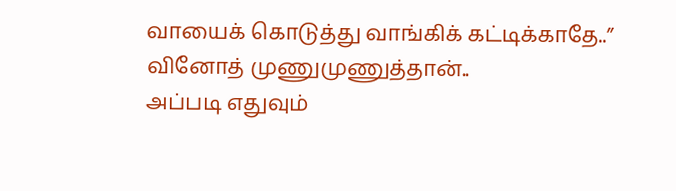வாயைக் கொடுத்து வாங்கிக் கட்டிக்காதே..” வினோத் முணுமுணுத்தான்..
அப்படி எதுவும்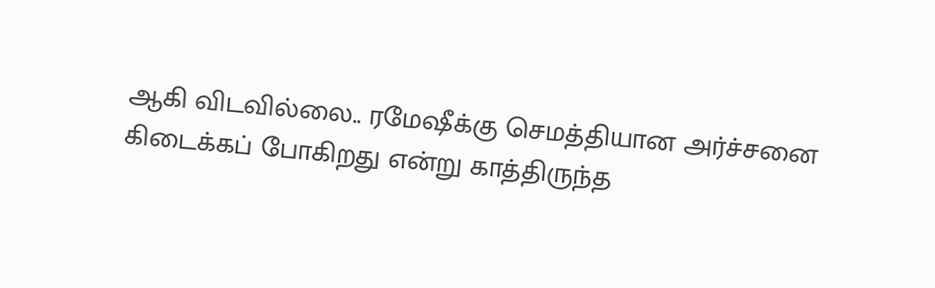ஆகி விடவில்லை.. ரமேஷீக்கு செமத்தியான அர்ச்சனை கிடைக்கப் போகிறது என்று காத்திருந்த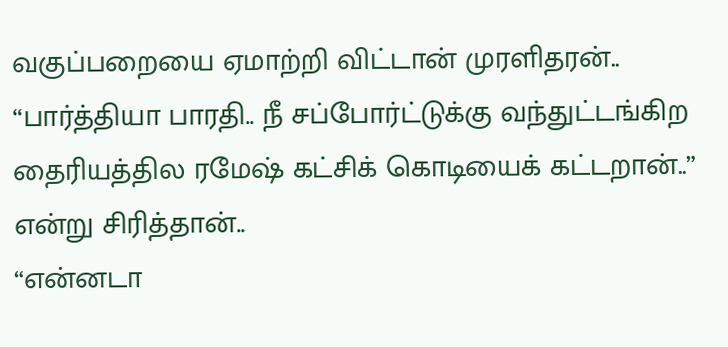வகுப்பறையை ஏமாற்றி விட்டான் முரளிதரன்..
“பார்த்தியா பாரதி.. நீ சப்போர்ட்டுக்கு வந்துட்டங்கிற தைரியத்தில ரமேஷ் கட்சிக் கொடியைக் கட்டறான்..” என்று சிரித்தான்..
“என்னடா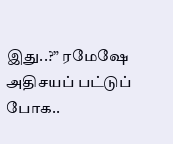இது..?” ரமேஷே அதிசயப் பட்டுப் போக..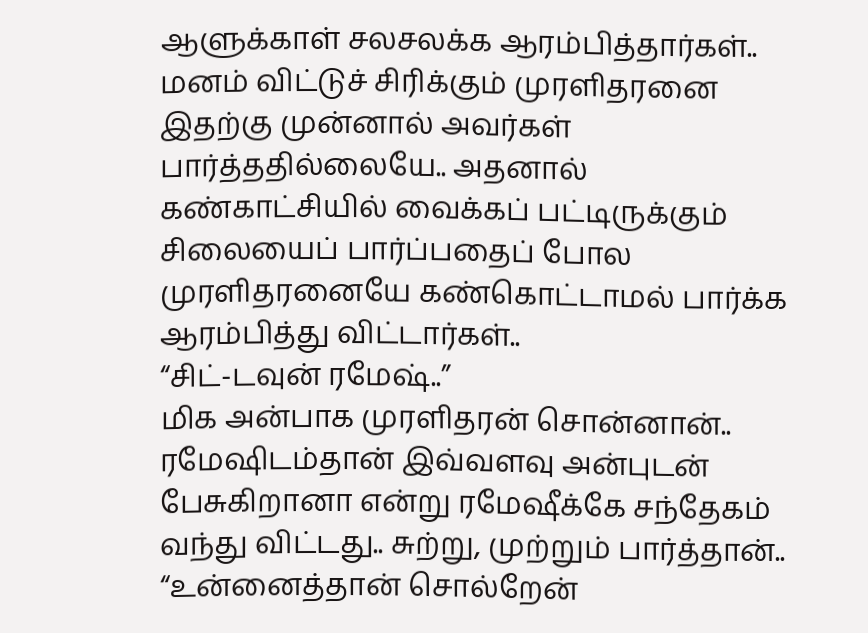ஆளுக்காள் சலசலக்க ஆரம்பித்தார்கள்..
மனம் விட்டுச் சிரிக்கும் முரளிதரனை இதற்கு முன்னால் அவர்கள் பார்த்ததில்லையே.. அதனால் கண்காட்சியில் வைக்கப் பட்டிருக்கும் சிலையைப் பார்ப்பதைப் போல முரளிதரனையே கண்கொட்டாமல் பார்க்க ஆரம்பித்து விட்டார்கள்..
“சிட்-டவுன் ரமேஷ்..”
மிக அன்பாக முரளிதரன் சொன்னான்.. ரமேஷிடம்தான் இவ்வளவு அன்புடன் பேசுகிறானா என்று ரமேஷீக்கே சந்தேகம் வந்து விட்டது.. சுற்று, முற்றும் பார்த்தான்..
“உன்னைத்தான் சொல்றேன்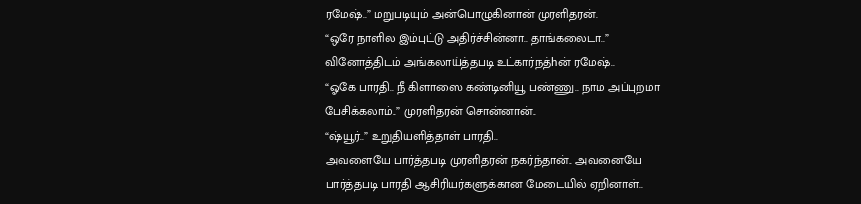ரமேஷ்..” மறுபடியும் அன்பொழுகினான் முரளிதரன்.
“ஒரே நாளில இம்புட்டு அதிர்ச்சின்னா.. தாங்கலைடா..” வினோத்திடம் அங்கலாய்த்தபடி உட்கார்நத்hன் ரமேஷ்..
“ஓகே பாரதி.. நீ கிளாஸை கண்டினியூ பண்ணு.. நாம அப்புறமா பேசிக்கலாம்..” முரளிதரன் சொன்னான்..
“ஷ்யூர்..” உறுதியளித்தாள் பாரதி..
அவளையே பார்த்தபடி முரளிதரன் நகர்ந்தான்.. அவனையே பார்த்தபடி பாரதி ஆசிரியர்களுக்கான மேடையில் ஏறினாள்..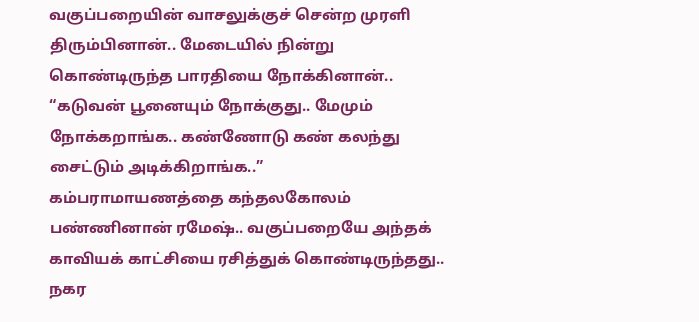வகுப்பறையின் வாசலுக்குச் சென்ற முரளி திரும்பினான்.. மேடையில் நின்று கொண்டிருந்த பாரதியை நோக்கினான்..
“கடுவன் பூனையும் நோக்குது.. மேமும் நோக்கறாங்க.. கண்ணோடு கண் கலந்து சைட்டும் அடிக்கிறாங்க..”
கம்பராமாயணத்தை கந்தலகோலம் பண்ணினான் ரமேஷ்.. வகுப்பறையே அந்தக் காவியக் காட்சியை ரசித்துக் கொண்டிருந்தது.. நகர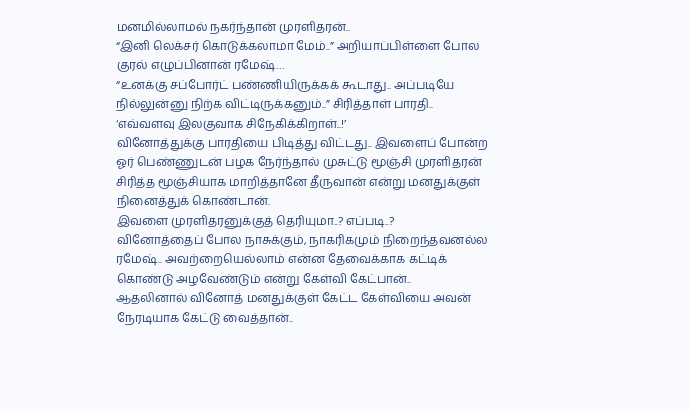மனமில்லாமல் நகர்ந்தான் முரளிதரன்..
“இனி லெக்சர் கொடுக்கலாமா மேம்..” அறியாப்பிள்ளை போல குரல் எழுப்பினான் ரமேஷ்…
“உனக்கு சப்போர்ட் பண்ணியிருக்கக் கூடாது.. அப்படியே நில்லுன்னு நிற்க விட்டிருக்கனும்..” சிரித்தாள் பாரதி..
‘எவ்வளவு இலகுவாக சிநேகிக்கிறாள்..!’
வினோத்துக்கு பாரதியை பிடித்து விட்டது.. இவளைப் போன்ற ஓர் பெண்ணுடன் பழக நேர்ந்தால் முசுட்டு மூஞ்சி முரளிதரன் சிரித்த மூஞ்சியாக மாறித்தானே தீருவான் என்று மனதுக்குள் நினைத்துக் கொண்டான்.
இவளை முரளிதரனுக்குத் தெரியுமா..? எப்படி..?
வினோத்தைப் போல நாசுக்கும், நாகரிகமும் நிறைந்தவனல்ல ரமேஷ்.. அவற்றையெல்லாம் என்ன தேவைக்காக கட்டிக் கொண்டு அழவேண்டும் என்று கேள்வி கேட்பான்..
ஆதலினால் வினோத் மனதுக்குள் கேட்ட கேள்வியை அவன் நேரடியாக கேட்டு வைத்தான்..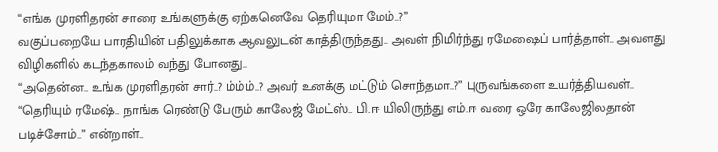“எங்க முரளிதரன் சாரை உங்களுக்கு ஏற்கனெவே தெரியுமா மேம்..?”
வகுப்பறையே பாரதியின் பதிலுக்காக ஆவலுடன் காத்திருந்தது.. அவள் நிமிர்ந்து ரமேஷைப் பார்த்தாள்.. அவளது விழிகளில் கடந்தகாலம் வந்து போனது..
“அதென்ன.. உங்க முரளிதரன் சார்..? ம்ம்ம்..? அவர் உனக்கு மட்டும் சொந்தமா..?” புருவங்களை உயர்த்தியவள்..
“தெரியும் ரமேஷ்.. நாங்க ரெண்டு பேரும் காலேஜ் மேட்ஸ்.. பி.ஈ யிலிருந்து எம்.ஈ வரை ஒரே காலேஜிலதான் படிச்சோம்..” என்றாள்..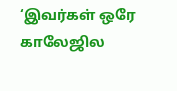‘இவர்கள் ஒரே காலேஜில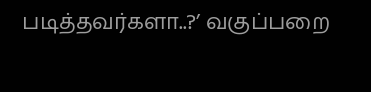படித்தவர்களா..?’ வகுப்பறை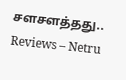சளசளத்தது..
Reviews – Netru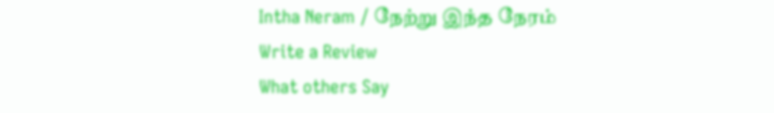Intha Neram / நேற்று இந்த நேரம்
Write a Review
What others Say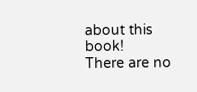about this book!
There are no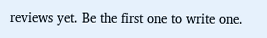reviews yet. Be the first one to write one.